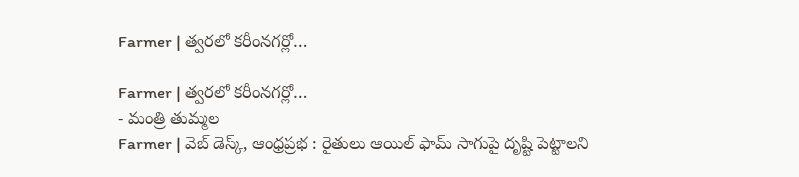Farmer | త్వరలో కరీంనగర్లో…

Farmer | త్వరలో కరీంనగర్లో…
- మంత్రి తుమ్మల
Farmer | వెబ్ డెస్క్, ఆంధ్రప్రభ : రైతులు ఆయిల్ ఫామ్ సాగుపై దృష్టి పెట్టాలని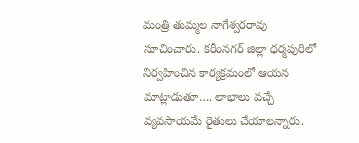మంత్రి తుమ్మల నాగేశ్వరరావు సూచించారు. కరీంనగర్ జిల్లా ధర్మపురిలో నిర్వహించిన కార్యక్రమంలో ఆయన మాట్లాడుతూ…. లాభాలు వచ్చే వ్యవసాయమే రైతులు చేయాలన్నారు.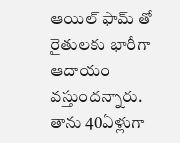ఆయిల్ ఫామ్ తో రైతులకు భారీగా ఆదాయం వస్తుందన్నారు. తాను 40ఏళ్లుగా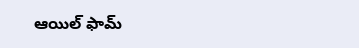ఆయిల్ ఫామ్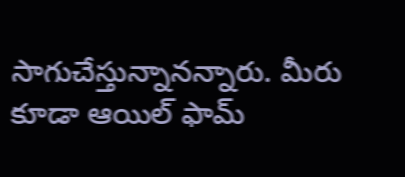సాగుచేస్తున్నానన్నారు. మీరు కూడా ఆయిల్ ఫామ్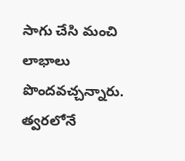సాగు చేసి మంచి లాభాలు పొందవచ్చన్నారు. త్వరలోనే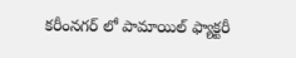కరీంనగర్ లో పామాయిల్ ఫ్యాక్టరీ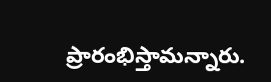ప్రారంభిస్తామన్నారు.